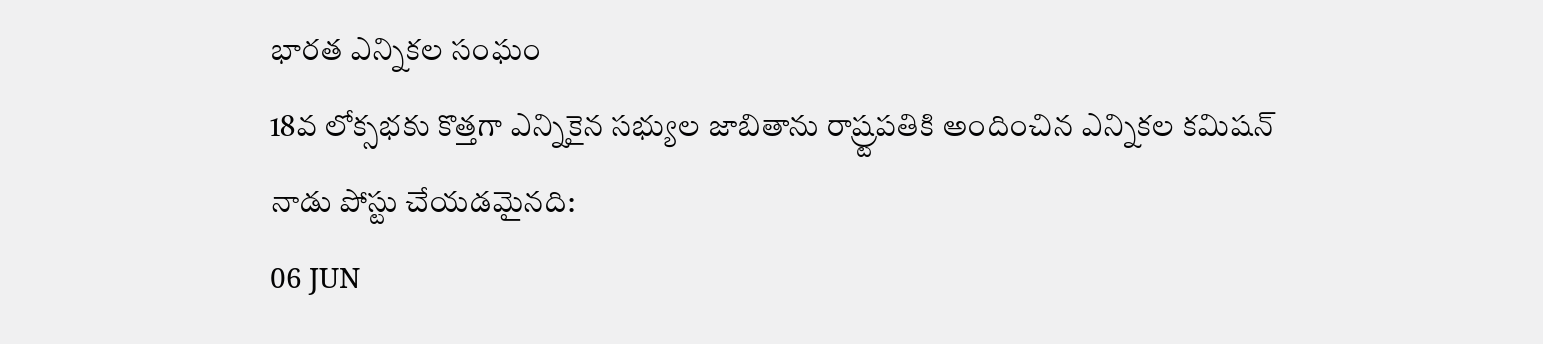భారత ఎన్నికల సంఘం
18వ లోక్సభకు కొత్తగా ఎన్నికైన సభ్యుల జాబితాను రాష్ర్టపతికి అందించిన ఎన్నికల కమిషన్
నాడు పోస్టు చేయడమైనది:
06 JUN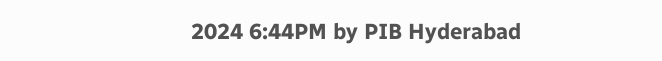2024 6:44PM by PIB Hyderabad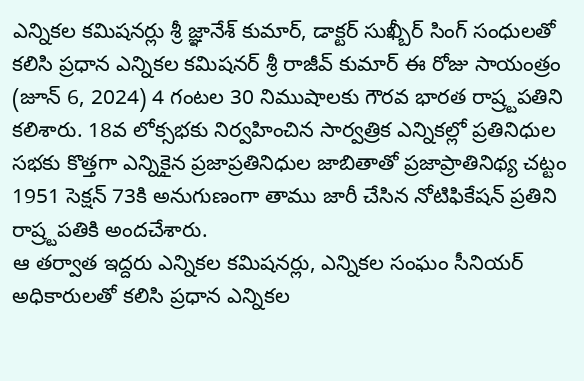ఎన్నికల కమిషనర్లు శ్రీ జ్ఞానేశ్ కుమార్, డాక్టర్ సుఖ్బీర్ సింగ్ సంధులతో కలిసి ప్రధాన ఎన్నికల కమిషనర్ శ్రీ రాజీవ్ కుమార్ ఈ రోజు సాయంత్రం (జూన్ 6, 2024) 4 గంటల 30 నిముషాలకు గౌరవ భారత రాష్ర్టపతిని కలిశారు. 18వ లోక్సభకు నిర్వహించిన సార్వత్రిక ఎన్నికల్లో ప్రతినిధుల సభకు కొత్తగా ఎన్నికైన ప్రజాప్రతినిధుల జాబితాతో ప్రజాప్రాతినిథ్య చట్టం 1951 సెక్షన్ 73కి అనుగుణంగా తాము జారీ చేసిన నోటిఫికేషన్ ప్రతిని రాష్ర్టపతికి అందచేశారు.
ఆ తర్వాత ఇద్దరు ఎన్నికల కమిషనర్లు, ఎన్నికల సంఘం సీనియర్ అధికారులతో కలిసి ప్రధాన ఎన్నికల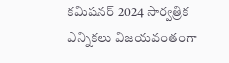కమిషనర్ 2024 సార్వత్రిక ఎన్నికలు విజయవంతంగా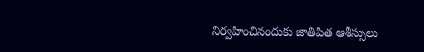నిర్వహించినందుకు జాతిపిత ఆశీస్సులు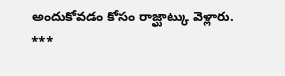అందుకోవడం కోసం రాజ్ఘాట్కు వెళ్లారు.
***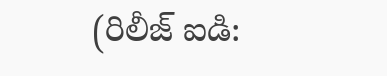(రిలీజ్ ఐడి: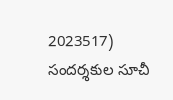2023517)
సందర్శకుల సూచీ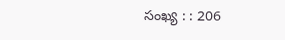సంఖ్య : : 206